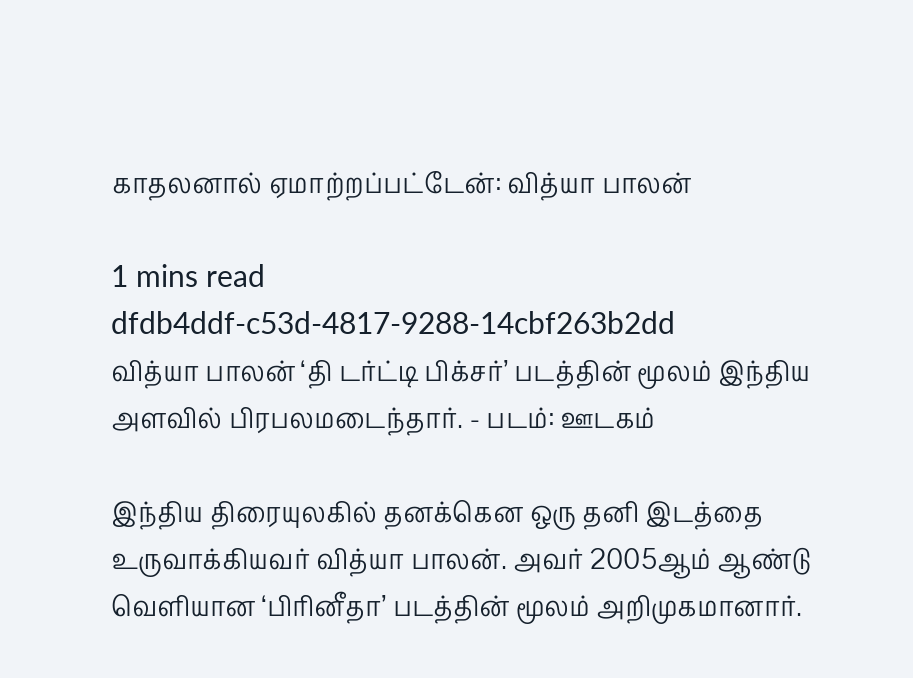காதலனால் ஏமாற்றப்பட்டேன்: வித்யா பாலன்

1 mins read
dfdb4ddf-c53d-4817-9288-14cbf263b2dd
வித்யா பாலன் ‘தி டர்ட்டி பிக்சர்’ படத்தின் மூலம் இந்திய அளவில் பிரபலமடைந்தார். - படம்: ஊடகம்

இந்திய திரையுலகில் தனக்கென ஒரு தனி இடத்தை உருவாக்கியவர் வித்யா பாலன். அவர் 2005ஆம் ஆண்டு வெளியான ‘பிரினீதா’ படத்தின் மூலம் அறிமுகமானார்.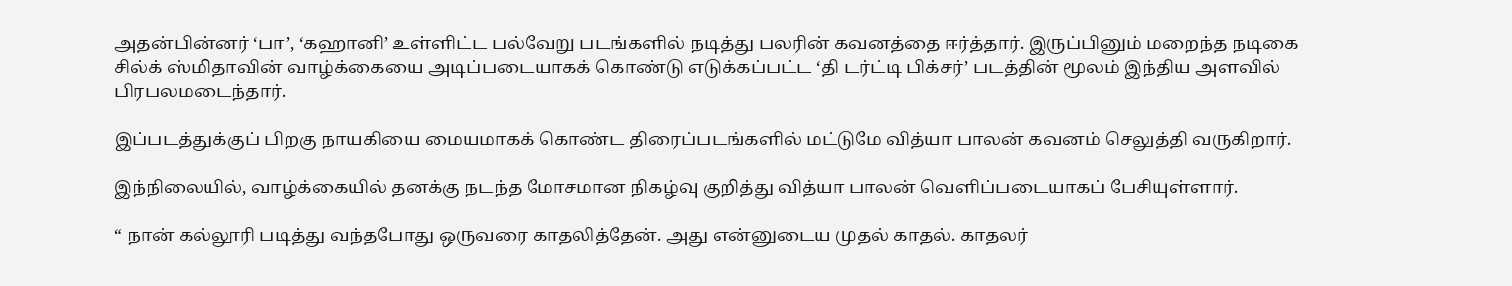அதன்பின்னர் ‘பா’, ‘கஹானி’ உள்ளிட்ட பல்வேறு படங்களில் நடித்து பலரின் கவனத்தை ஈர்த்தார். இருப்பினும் மறைந்த நடிகை சில்க் ஸ்மிதாவின் வாழ்க்கையை அடிப்படையாகக் கொண்டு எடுக்கப்பட்ட ‘தி டர்ட்டி பிக்சர்’ படத்தின் மூலம் இந்திய அளவில் பிரபலமடைந்தார்.

இப்படத்துக்குப் பிறகு நாயகியை மையமாகக் கொண்ட திரைப்படங்களில் மட்டுமே வித்யா பாலன் கவனம் செலுத்தி வருகிறார்.

இந்நிலையில், வாழ்க்கையில் தனக்கு நடந்த மோசமான நிகழ்வு குறித்து வித்யா பாலன் வெளிப்படையாகப் பேசியுள்ளார்.

“ நான் கல்லூரி படித்து வந்தபோது ஒருவரை காதலித்தேன். அது என்னுடைய முதல் காதல். காதலர்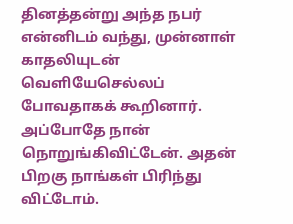தினத்தன்று அந்த நபர் என்னிடம் வந்து, முன்னாள் காதலியுடன் வெளியேசெல்லப் போவதாகக் கூறினார். அப்போதே நான் நொறுங்கிவிட்டேன். அதன் பிறகு நாங்கள் பிரிந்து விட்டோம்.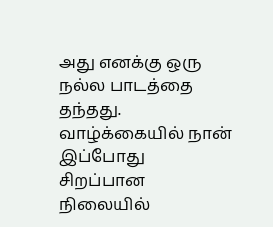அது எனக்கு ஒரு நல்ல பாடத்தை தந்தது. வாழ்க்கையில் நான் இப்போது சிறப்பான நிலையில்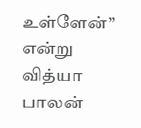உள்ளேன்” என்று வித்யா பாலன்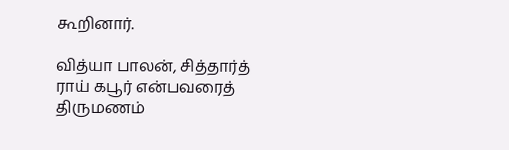கூறினார்.

வித்யா பாலன், சித்தார்த் ராய் கபூர் என்பவரைத் திருமணம்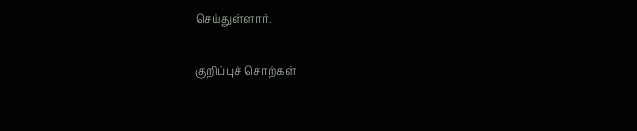செய்துள்ளார்.

குறிப்புச் சொற்கள்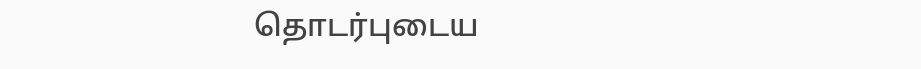தொடர்புடைய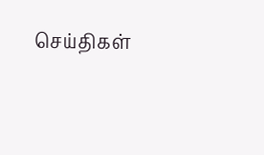செய்திகள்